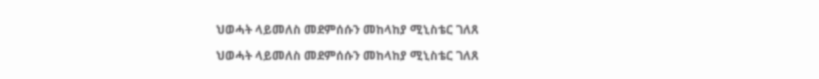ህወሓት ላይመለስ መደምሰሱን መከላከያ ሚኒስቴር ገለጸ

ህወሓት ላይመለስ መደምሰሱን መከላከያ ሚኒስቴር ገለጸ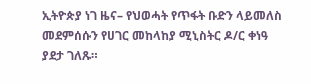ኢትዮጵያ ነገ ዜና– የህወሓት የጥፋት ቡድን ላይመለስ መደምሰሱን የሀገር መከላከያ ሚኒስትር ዶ/ር ቀነዓ ያደታ ገለጹ።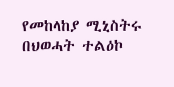የመከላከያ ሚኒስትሩ በህወሓት ተልዕኮ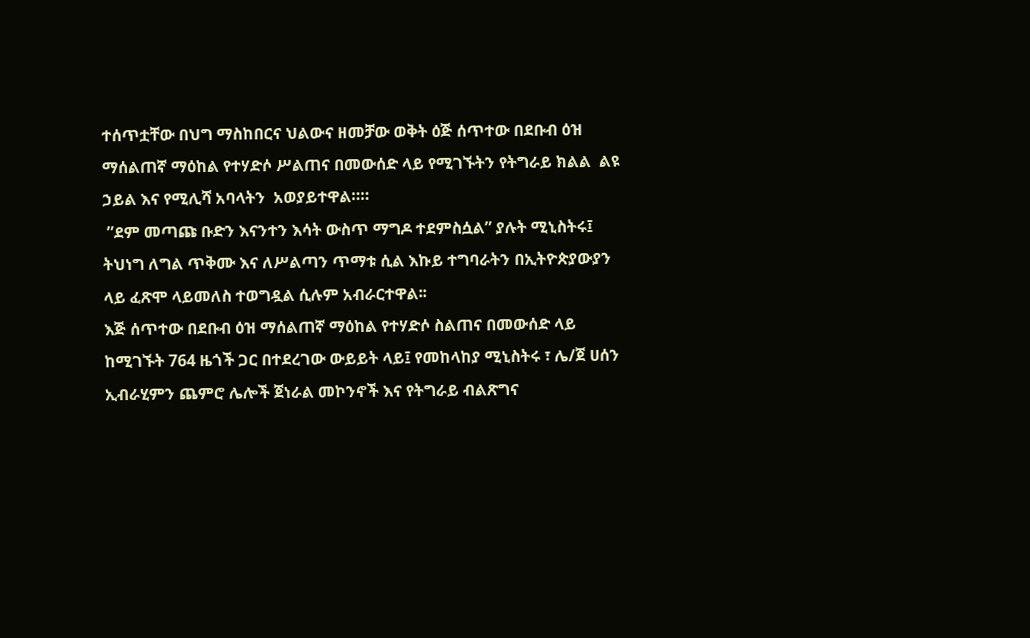ተሰጥቷቸው በህግ ማስከበርና ህልውና ዘመቻው ወቅት ዕጅ ሰጥተው በደቡብ ዕዝ ማሰልጠኛ ማዕከል የተሃድሶ ሥልጠና በመውሰድ ላይ የሚገኙትን የትግራይ ክልል  ልዩ ኃይል እና የሚሊሻ አባላትን  አወያይተዋል።።
 ”ደም መጣጩ ቡድን እናንተን እሳት ውስጥ ማግዶ ተደምስሷል” ያሉት ሚኒስትሩ፤ ትህነግ ለግል ጥቅሙ እና ለሥልጣን ጥማቱ ሲል እኩይ ተግባራትን በኢትዮጵያውያን ላይ ፈጽሞ ላይመለስ ተወግዷል ሲሉም አብራርተዋል፡፡
እጅ ሰጥተው በደቡብ ዕዝ ማሰልጠኛ ማዕከል የተሃድሶ ስልጠና በመውሰድ ላይ ከሚገኙት 764 ዜጎች ጋር በተደረገው ውይይት ላይ፤ የመከላከያ ሚኒስትሩ ፣ ሌ/ጀ ሀሰን ኢብራሂምን ጨምሮ ሌሎች ጀነራል መኮንኖች እና የትግራይ ብልጽግና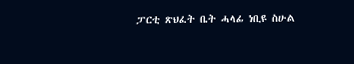ፓርቲ ጽህፈት ቤት ሓላፊ ነቢዩ ስሁል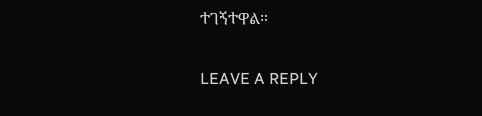ተገኝተዋል።

LEAVE A REPLY